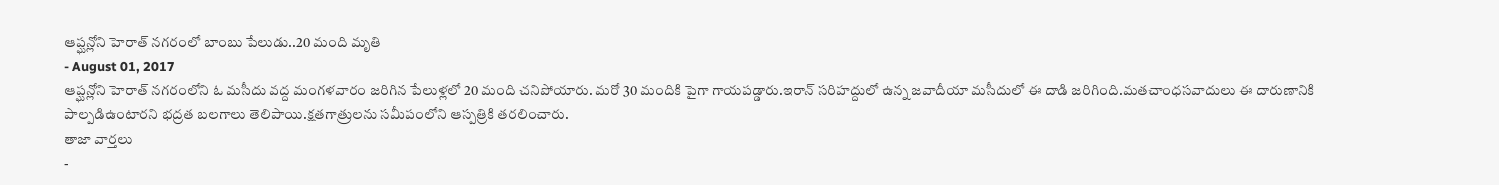ఆప్ఘన్లోని హెరాత్ నగరంలో బాంబు పేలుడు..20 మంది మృతి
- August 01, 2017
ఆప్ఘన్లోని హెరాత్ నగరంలోని ఓ మసీదు వద్ద మంగళవారం జరిగిన పేలుళ్లలో 20 మంది చనిపోయారు. మరో 30 మందికి పైగా గాయపడ్డారు.ఇరాన్ సరిహద్దులో ఉన్న జవాదీయా మసీదులో ఈ దాడి జరిగింది.మతచాంధసవాదులు ఈ దారుణానికి పాల్పడిఉంటారని భద్రత బలగాలు తెలిపాయి.క్షతగాత్రులను సమీపంలోని ఆస్పత్రికి తరలించారు.
తాజా వార్తలు
-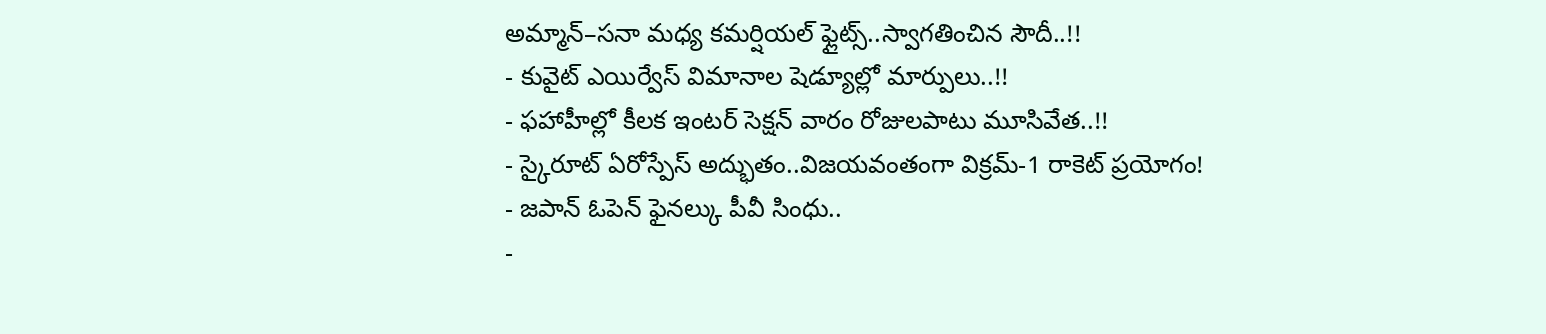అమ్మాన్–సనా మధ్య కమర్షియల్ ఫ్లైట్స్..స్వాగతించిన సౌదీ..!!
- కువైట్ ఎయిర్వేస్ విమానాల షెడ్యూల్లో మార్పులు..!!
- ఫహాహీల్లో కీలక ఇంటర్ సెక్షన్ వారం రోజులపాటు మూసివేత..!!
- స్కైరూట్ ఏరోస్పేస్ అద్భుతం..విజయవంతంగా విక్రమ్-1 రాకెట్ ప్రయోగం!
- జపాన్ ఓపెన్ ఫైనల్కు పీవీ సింధు..
-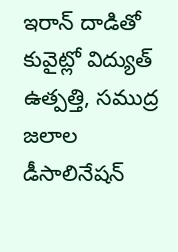ఇరాన్ దాడితో కువైట్లో విద్యుత్ ఉత్పత్తి, సముద్ర జలాల డీసాలినేషన్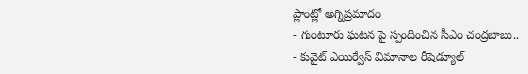ప్లాంట్లో అగ్నిప్రమాదం
- గుంటూరు ఘటన పై స్పందించిన సీఎం చంద్రబాబు..
- కువైట్ ఎయిర్వేస్ విమానాల రీషెడ్యూల్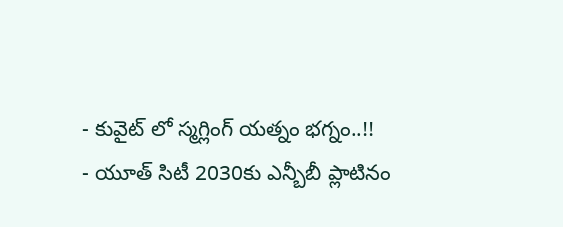- కువైట్ లో స్మగ్లింగ్ యత్నం భగ్నం..!!
- యూత్ సిటీ 2030కు ఎన్బీబీ ప్లాటినం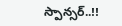స్పాన్సర్..!!